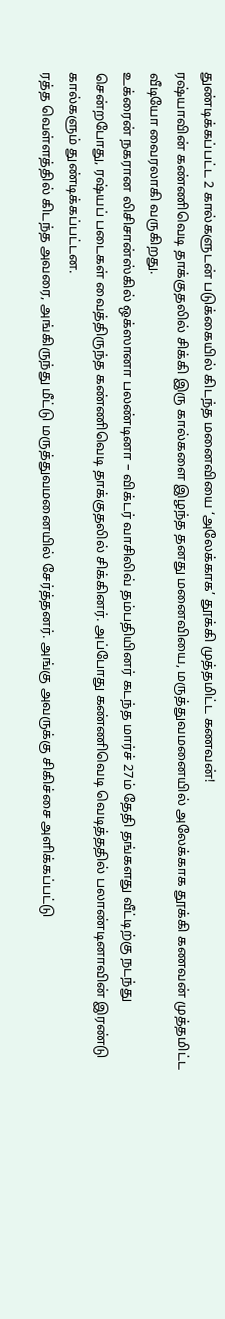துண்டிக்கப்பட்ட 2 கால்களுடன் படுக்கையில் கிடந்த மனைவியை ‘அலேக்காக’ தூக்கி முத்தமிட்ட கணவன்!
ரஷ்யாவின் கண்ணிவெடி தாக்குதலில் சிக்கி இரு கால்களை இழந்த தனது மனைவியை, மருத்துவமனையில் அலேக்காக தூக்கி கணவன் முத்தமிட்ட வீடியோ வைரலாகி வருகிறது.
உக்ரைன் நகரான லிசிசான்ஸ்கில் ஒக்ஸானா பலண்டினா – விக்டர் வாசிலிவ் தம்பதியினர் கடந்த மார்ச் 27ம் தேதி தங்களது வீட்டிற்கு நடந்து சென்றபோது, ரஷ்யப் படைகள் வைத்திருந்த கண்ணிவெடி தாக்குதலில் சிக்கினர். அப்போது கண்ணிவெடி வெடித்ததில் பலாண்டினாவின் இரண்டு கால்களும் துண்டிக்கப்பட்டன.
ரத்த வெள்ளத்தில் கிடந்த அவரை, அங்கிருந்து மீட்டு மருத்துவமனையில் சேர்த்தனர். அங்கு அவருக்கு சிகிச்சை அளிக்கப்பட்டு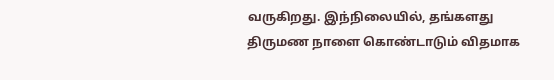வருகிறது. இந்நிலையில், தங்களது திருமண நாளை கொண்டாடும் விதமாக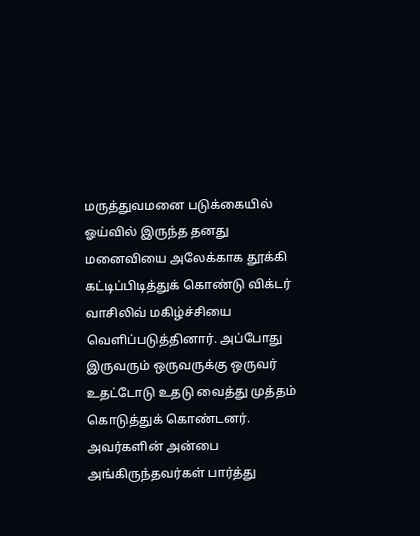மருத்துவமனை படுக்கையில் ஓய்வில் இருந்த தனது மனைவியை அலேக்காக தூக்கி கட்டிப்பிடித்துக் கொண்டு விக்டர் வாசிலிவ் மகிழ்ச்சியை வெளிப்படுத்தினார். அப்போது இருவரும் ஒருவருக்கு ஒருவர் உதட்டோடு உதடு வைத்து முத்தம் கொடுத்துக் கொண்டனர்.
அவர்களின் அன்பை அங்கிருந்தவர்கள் பார்த்து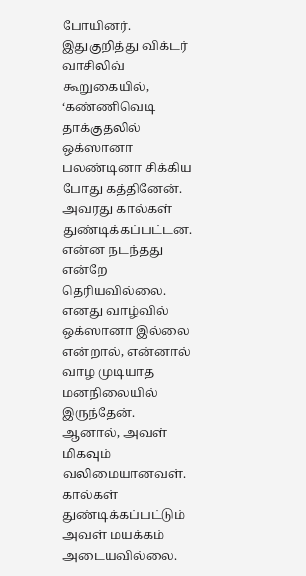போயினர். இதுகுறித்து விக்டர் வாசிலிவ் கூறுகையில், ‘கண்ணிவெடி தாக்குதலில் ஒக்ஸானா பலண்டினா சிக்கிய போது கத்தினேன். அவரது கால்கள் துண்டிக்கப்பட்டன. என்ன நடந்தது என்றே தெரியவில்லை. எனது வாழ்வில் ஒக்ஸானா இல்லை என்றால், என்னால் வாழ முடியாத மனநிலையில் இருந்தேன். ஆனால், அவள் மிகவும் வலிமையானவள். கால்கள் துண்டிக்கப்பட்டும் அவள் மயக்கம் அடையவில்லை.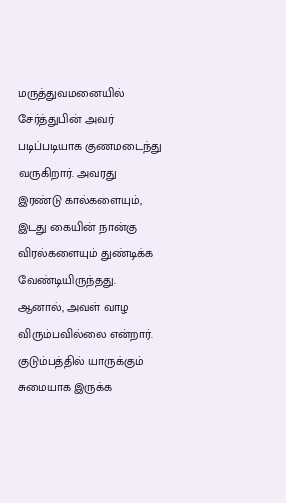மருத்துவமனையில் சேர்த்துபின் அவர் படிப்படியாக குணமடைந்து வருகிறார். அவரது இரண்டு கால்களையும், இடது கையின் நான்கு விரல்களையும் துண்டிக்க வேண்டியிருந்தது. ஆனால், அவள் வாழ விரும்பவில்லை என்றார். குடும்பத்தில் யாருக்கும் சுமையாக இருக்க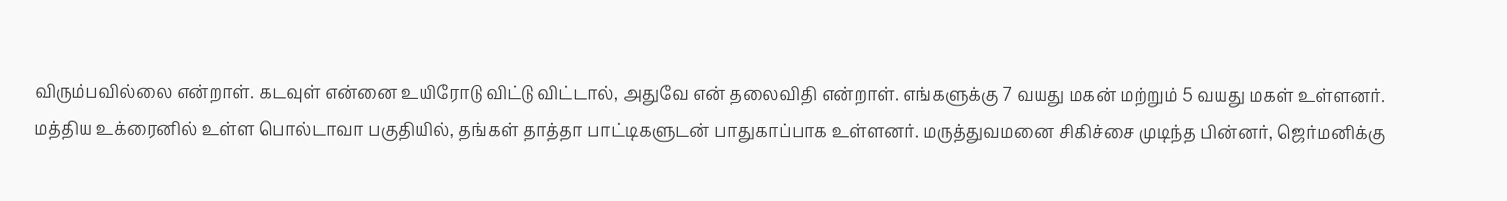விரும்பவில்லை என்றாள். கடவுள் என்னை உயிரோடு விட்டு விட்டால், அதுவே என் தலைவிதி என்றாள். எங்களுக்கு 7 வயது மகன் மற்றும் 5 வயது மகள் உள்ளனர்.
மத்திய உக்ரைனில் உள்ள பொல்டாவா பகுதியில், தங்கள் தாத்தா பாட்டிகளுடன் பாதுகாப்பாக உள்ளனர். மருத்துவமனை சிகிச்சை முடிந்த பின்னர், ஜெர்மனிக்கு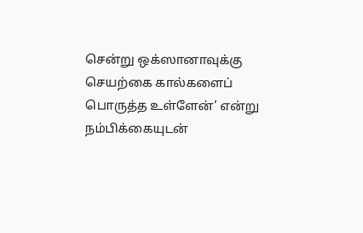சென்று ஒக்ஸானாவுக்கு செயற்கை கால்களைப் பொருத்த உள்ளேன்’ என்று நம்பிக்கையுடன்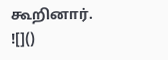கூறினார்.
![]()